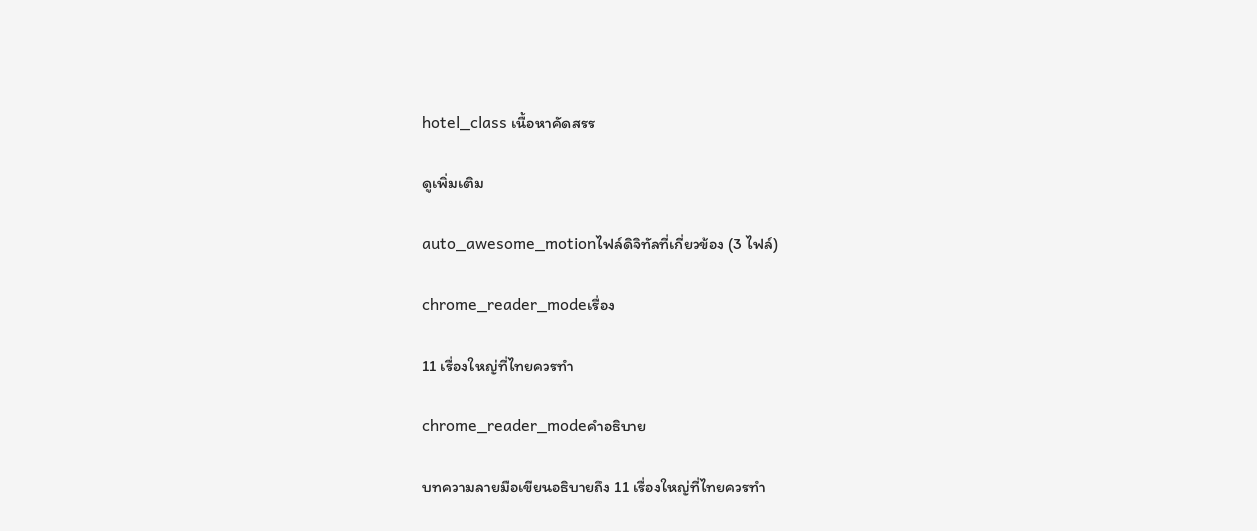hotel_class เนื้อหาคัดสรร

ดูเพิ่มเติม

auto_awesome_motionไฟล์ดิจิทัลที่เกี่ยวข้อง (3 ไฟล์)

chrome_reader_modeเรื่อง

11 เรื่องใหญ่ที่ไทยควรทำ

chrome_reader_modeคำอธิบาย

บทความลายมือเขียนอธิบายถึง 11 เรื่องใหญ่ที่ไทยควรทำ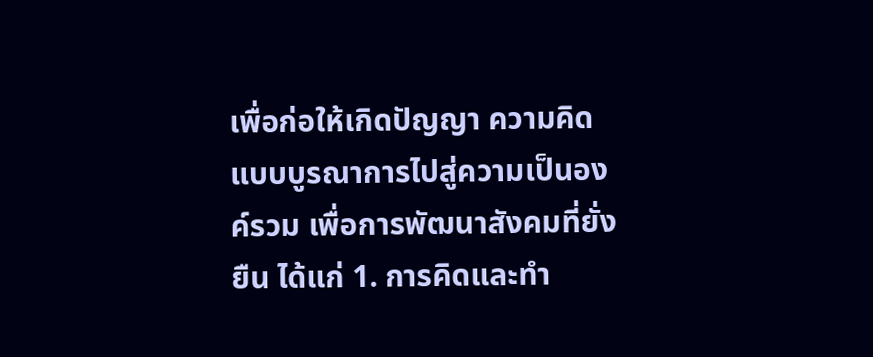เพื่อก่อให้เกิดปัญญา ความคิดแบบบูรณาการไปสู่ความเป็นองค์รวม เพื่อการพัฒนาสังคมที่ยั่งยืน ได้แก่ 1. การคิดและทำ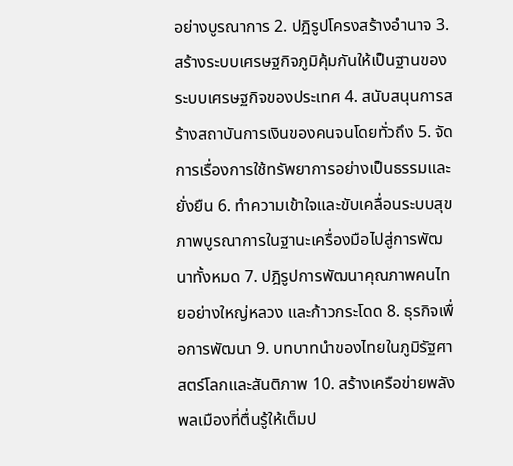อย่างบูรณาการ 2. ปฎิรูปโครงสร้างอำนาจ 3. สร้างระบบเศรษฐกิจภูมิคุ้มกันให้เป็นฐานของระบบเศรษฐกิจของประเทศ 4. สนับสนุนการสร้างสถาบันการเงินของคนจนโดยทั่วถึง 5. จัดการเรื่องการใช้ทรัพยาการอย่างเป็นธรรมและยั่งยืน 6. ทำความเข้าใจและขับเคลื่อนระบบสุขภาพบูรณาการในฐานะเครื่องมือไปสู่การพัฒนาทั้งหมด 7. ปฎิรูปการพัฒนาคุณภาพคนไทยอย่างใหญ่หลวง และก้าวกระโดด 8. ธุรกิจเพื่อการพัฒนา 9. บทบาทนำของไทยในภูมิรัฐศาสตร์โลกและสันติภาพ 10. สร้างเครือข่ายพลังพลเมืองที่ตื่นรู้ให้เต็มป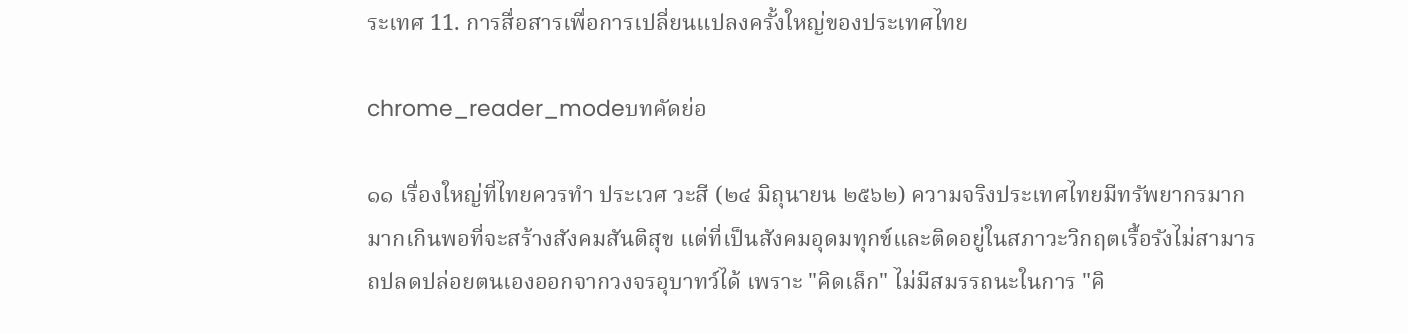ระเทศ 11. การสื่อสารเพื่อการเปลี่ยนแปลงครั้งใหญ่ของประเทศไทย

chrome_reader_modeบทคัดย่อ

๑๑ เรื่องใหญ่ที่ไทยควรทำ ประเวศ วะสี (๒๔ มิถุนายน ๒๕๖๒) ความจริงประเทศไทยมีทรัพยากรมาก มากเกินพอที่จะสร้างสังคมสันติสุข แต่ที่เป็นสังคมอุดมทุกข์และติดอยู่ในสภาวะวิกฤตเรื้อรังไม่สามารถปลดปล่อยตนเองออกจากวงจรอุบาทว์ได้ เพราะ "คิดเล็ก" ไม่มีสมรรถนะในการ "คิ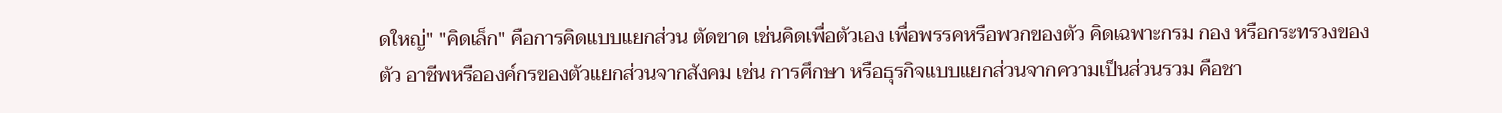ดใหญ่" "คิดเล็ก" คือการคิดแบบแยกส่วน ตัดขาด เช่นคิดเพื่อตัวเอง เพื่อพรรคหรือพวกของตัว คิดเฉพาะกรม กอง หรือกระทรวงของตัว อาชีพหรือองค์กรของตัวแยกส่วนจากสังคม เช่น การศึกษา หรือธุรกิจแบบแยกส่วนจากความเป็นส่วนรวม คือชา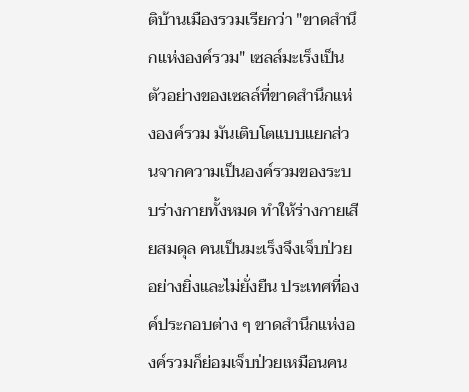ติบ้านเมืองรวมเรียกว่า "ขาดสำนึกแห่งองค์รวม" เซลล์มะเร็งเป็นตัวอย่างของเซลล์ที่ขาดสำนึกแห่งองค์รวม มันเติบโตแบบแยกส่วนจากความเป็นองค์รวมของระบบร่างกายทั้งหมด ทำให้ร่างกายเสียสมดุล คนเป็นมะเร็งจึงเจ็บป่วยอย่างยิ่งและไม่ยั่งยืน ประเทศที่องค์ประกอบต่าง ๆ ขาดสำนึกแห่งองค์รวมก็ย่อมเจ็บป่วยเหมือนคน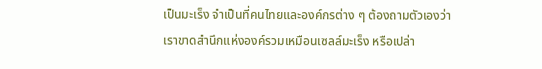เป็นมะเร็ง จำเป็นที่คนไทยและองค์กรต่าง ๆ ต้องถามตัวเองว่าเราขาดสำนึกแห่งองค์รวมเหมือนเซลล์มะเร็ง หรือเปล่า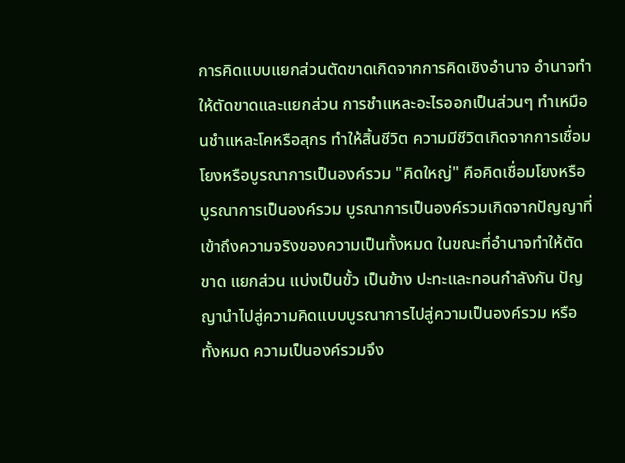การคิดแบบแยกส่วนตัดขาดเกิดจากการคิดเชิงอำนาจ อำนาจทำให้ตัดขาดและแยกส่วน การชำแหละอะไรออกเป็นส่วนๆ ทำเหมือนชำแหละโคหรือสุกร ทำให้สิ้นชีวิต ความมีชีวิตเกิดจากการเชื่อมโยงหรือบูรณาการเป็นองค์รวม "คิดใหญ่" คือคิดเชื่อมโยงหรือบูรณาการเป็นองค์รวม บูรณาการเป็นองค์รวมเกิดจากปัญญาที่เข้าถึงความจริงของความเป็นทั้งหมด ในขณะที่อำนาจทำให้ตัดขาด แยกส่วน แบ่งเป็นขั้ว เป็นข้าง ปะทะและทอนกำลังกัน ปัญญานำไปสู่ความคิดแบบบูรณาการไปสู่ความเป็นองค์รวม หรือทั้งหมด ความเป็นองค์รวมจึง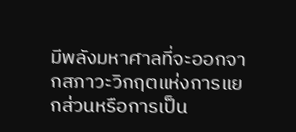มีพลังมหาศาลที่จะออกจากสภาวะวิกฤตแห่งการแยกส่วนหรือการเป็น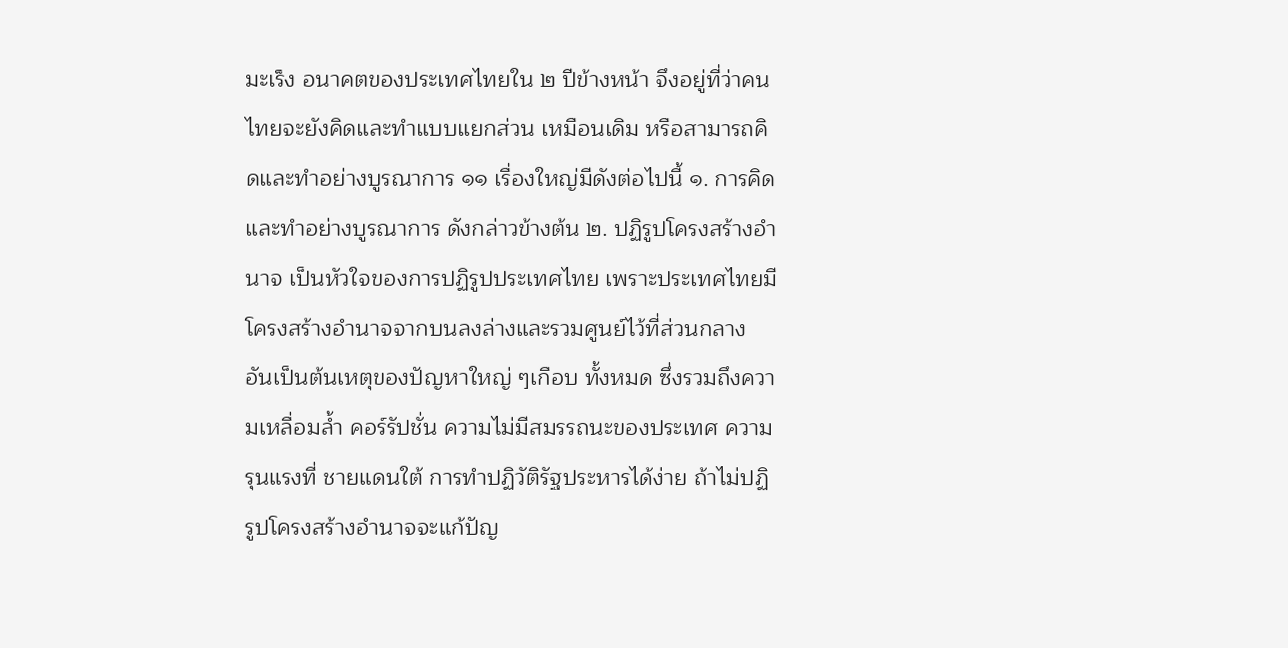มะเร็ง อนาคตของประเทศไทยใน ๒ ปีข้างหน้า จึงอยู่ที่ว่าคนไทยจะยังคิดและทำแบบแยกส่วน เหมือนเดิม หรือสามารถคิดและทำอย่างบูรณาการ ๑๑ เรื่องใหญ่มีดังต่อไปนี้ ๑. การคิดและทำอย่างบูรณาการ ดังกล่าวข้างต้น ๒. ปฏิรูปโครงสร้างอำนาจ เป็นหัวใจของการปฏิรูปประเทศไทย เพราะประเทศไทยมี โครงสร้างอำนาจจากบนลงล่างและรวมศูนย์ไว้ที่ส่วนกลาง อันเป็นต้นเหตุของปัญหาใหญ่ ๆเกือบ ทั้งหมด ซึ่งรวมถึงความเหลื่อมล้ำ คอร์รัปชั่น ความไม่มีสมรรถนะของประเทศ ความรุนแรงที่ ชายแดนใต้ การทำปฏิวัติรัฐประหารได้ง่าย ถ้าไม่ปฏิรูปโครงสร้างอำนาจจะแก้ปัญ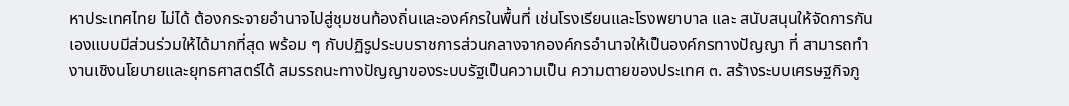หาประเทศไทย ไม่ได้ ต้องกระจายอำนาจไปสู่ชุมชนท้องถิ่นและองค์กรในพื้นที่ เช่นโรงเรียนและโรงพยาบาล และ สนับสนุนให้จัดการกันเองแบบมีส่วนร่วมให้ได้มากที่สุด พร้อม ๆ กับปฏิรูประบบราชการส่วนกลางจากองค์กรอำนาจให้เป็นองค์กรทางปัญญา ที่ สามารถทำงานเชิงนโยบายและยุทธศาสตร์ได้ สมรรถนะทางปัญญาของระบบรัฐเป็นความเป็น ความตายของประเทศ ๓. สร้างระบบเศรษฐกิจภู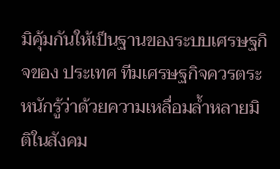มิคุ้มกันให้เป็นฐานของระบบเศรษฐกิจของ ประเทศ ทีมเศรษฐกิจควรตระหนักรู้ว่าด้วยความเหลื่อมล้ำหลายมิติในสังคม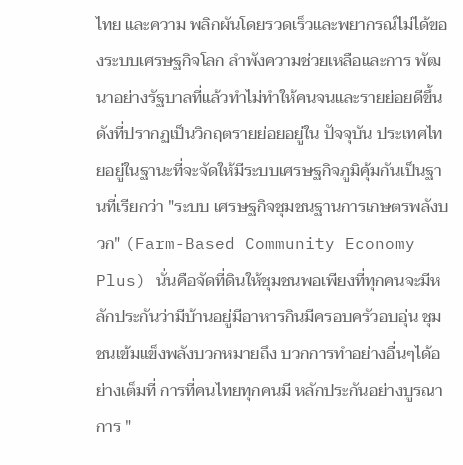ไทย และความ พลิกผันโดยรวดเร็วและพยากรณ์ไม่ได้ของระบบเศรษฐกิจโลก ลำพังความช่วยเหลือและการ พัฒนาอย่างรัฐบาลที่แล้วทำไม่ทำให้คนจนและรายย่อยดีขึ้น ดังที่ปรากฏเป็นวิกฤตรายย่อยอยู่ใน ปัจจุบัน ประเทศไทยอยู่ในฐานะที่จะจัดให้มีระบบเศรษฐกิจภูมิคุ้มกันเป็นฐานที่เรียกว่า "ระบบ เศรษฐกิจชุมชนฐานการเกษตรพลังบวก" (Farm-Based Community Economy Plus) นั่นคือจัดที่ดินให้ชุมชนพอเพียงที่ทุกคนจะมีหลักประกันว่ามีบ้านอยู่มีอาหารกินมีครอบครัวอบอุ่น ชุมชนเข้มแข็งพลังบวกหมายถึง บวกการทำอย่างอื่นๆได้อย่างเต็มที่ การที่คนไทยทุกคนมี หลักประกันอย่างบูรณาการ "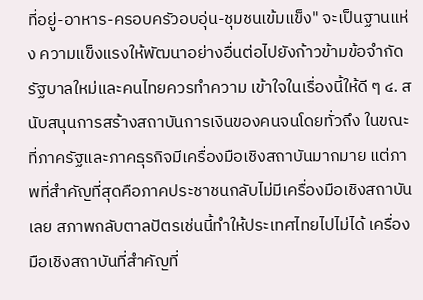ที่อยู่-อาหาร-ครอบครัวอบอุ่น-ชุมชนเข้มแข็ง" จะเป็นฐานแห่ง ความแข็งแรงให้พัฒนาอย่างอื่นต่อไปยังก้าวข้ามข้อจำกัด รัฐบาลใหม่และคนไทยควรทำความ เข้าใจในเรื่องนี้ให้ดี ๆ ๔. สนับสนุนการสร้างสถาบันการเงินของคนจนโดยทั่วถึง ในขณะที่ภาครัฐและภาคธุรกิจมีเครื่องมือเชิงสถาบันมากมาย แต่ภาพที่สำคัญที่สุดคือภาคประชาชนกลับไม่มีเครื่องมือเชิงสถาบันเลย สภาพกลับตาลปัตรเช่นนี้ทำให้ประเทศไทยไปไม่ได้ เครื่องมือเชิงสถาบันที่สำคัญที่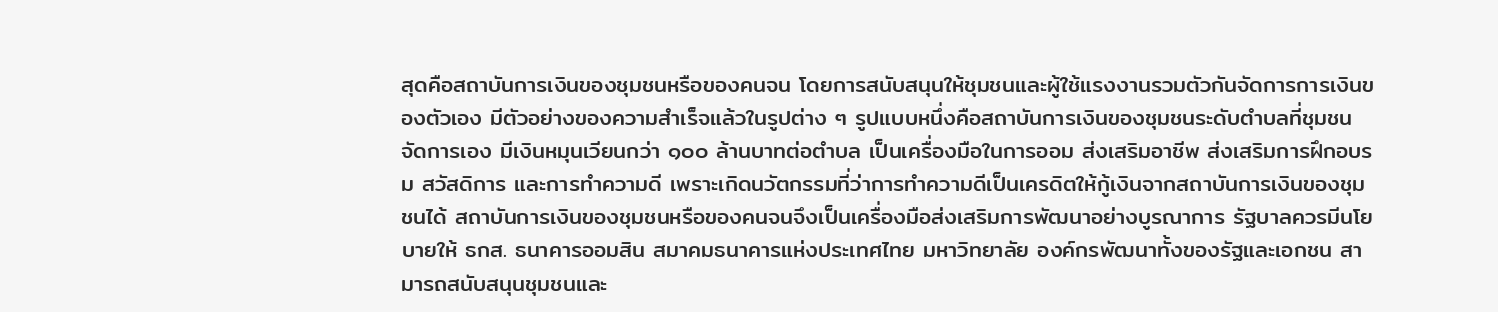สุดคือสถาบันการเงินของชุมชนหรือของคนจน โดยการสนับสนุนให้ชุมชนและผู้ใช้แรงงานรวมตัวกันจัดการการเงินของตัวเอง มีตัวอย่างของความสำเร็จแล้วในรูปต่าง ๆ รูปแบบหนึ่งคือสถาบันการเงินของชุมชนระดับตำบลที่ชุมชนจัดการเอง มีเงินหมุนเวียนกว่า ๑๐๐ ล้านบาทต่อตำบล เป็นเครื่องมือในการออม ส่งเสริมอาชีพ ส่งเสริมการฝึกอบรม สวัสดิการ และการทำความดี เพราะเกิดนวัตกรรมที่ว่าการทำความดีเป็นเครดิตให้กู้เงินจากสถาบันการเงินของชุมชนได้ สถาบันการเงินของชุมชนหรือของคนจนจึงเป็นเครื่องมือส่งเสริมการพัฒนาอย่างบูรณาการ รัฐบาลควรมีนโยบายให้ ธกส. ธนาคารออมสิน สมาคมธนาคารแห่งประเทศไทย มหาวิทยาลัย องค์กรพัฒนาทั้งของรัฐและเอกชน สามารถสนับสนุนชุมชนและ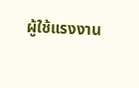ผู้ใช้แรงงาน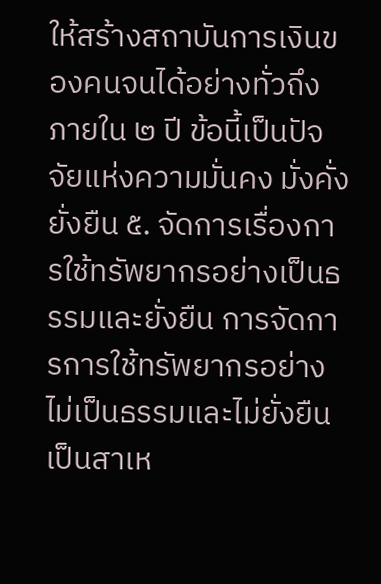ให้สร้างสถาบันการเงินของคนจนได้อย่างทั่วถึงภายใน ๒ ปี ข้อนี้เป็นปัจจัยแห่งความมั่นคง มั่งคั่ง ยั่งยืน ๕. จัดการเรื่องการใช้ทรัพยากรอย่างเป็นธรรมและยั่งยืน การจัดการการใช้ทรัพยากรอย่างไม่เป็นธรรมและไม่ยั่งยืนเป็นสาเห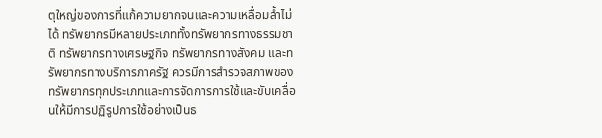ตุใหญ่ของการที่แก้ความยากจนและความเหลื่อมล้ำไม่ได้ ทรัพยากรมีหลายประเภททั้งทรัพยากรทางธรรมชาติ ทรัพยากรทางเศรษฐกิจ ทรัพยากรทางสังคม และทรัพยากรทางบริการภาครัฐ ควรมีการสำรวจสภาพของทรัพยากรทุกประเภทและการจัดการการใช้และขับเคลื่อนให้มีการปฏิรูปการใช้อย่างเป็นธ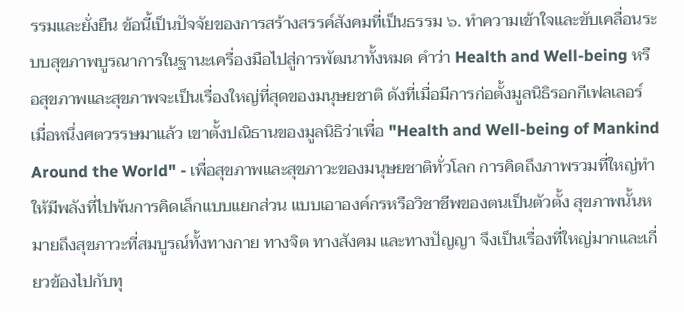รรมและยั่งยืน ข้อนี้เป็นปัจจัยของการสร้างสรรค์สังคมที่เป็นธรรม ๖. ทำความเข้าใจและขับเคลื่อนระบบสุขภาพบูรณาการในฐานะเครื่องมือไปสู่การพัฒนาทั้งหมด คำว่า Health and Well-being หรือสุขภาพและสุขภาพจะเป็นเรื่องใหญ่ที่สุดของมนุษยชาติ ดังที่เมื่อมีการก่อตั้งมูลนิธิรอกกีเฟลเลอร์ เมื่อหนึ่งศตวรรษมาแล้ว เขาตั้งปณิธานของมูลนิธิว่าเพื่อ "Health and Well-being of Mankind Around the World" - เพื่อสุขภาพและสุขภาวะของมนุษยชาติทั่วโลก การคิดถึงภาพรวมที่ใหญ่ทำให้มีพลังที่ไปพ้นการคิดเล็กแบบแยกส่วน แบบเอาองค์กรหรือวิชาชีพของตนเป็นตัวตั้ง สุขภาพนั้นหมายถึงสุขภาวะที่สมบูรณ์ทั้งทางกาย ทางจิต ทางสังคม และทางปัญญา จึงเป็นเรื่องที่ใหญ่มากและเกี่ยวข้องไปกับทุ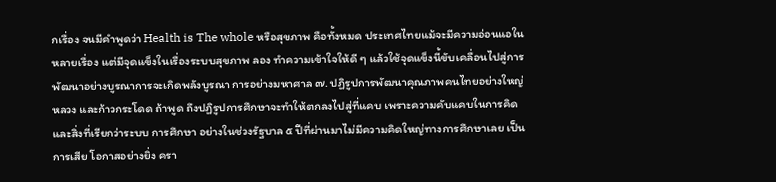กเรื่อง จนมีคำพูดว่า Health is The whole หรือสุขภาพ คือทั้งหมด ประเทศไทยแม้จะมีความอ่อนแอในหลายเรื่อง แต่มีจุดแข็งในเรื่องระบบสุขภาพ ลอง ทำความเข้าใจให้ดี ๆ แล้วใช้จุดแข็งนี้ขับเคลื่อนไปสู่การพัฒนาอย่างบูรณาการจะเกิดพลังบูรณา การอย่างมหาศาล ๗. ปฏิรูปการพัฒนาคุณภาพคนไทยอย่างใหญ่หลวง และก้าวกระโดด ถ้าพูด ถึงปฏิรูปการศึกษาจะทำให้ตกลงไปสู่ที่แคบ เพราะความคับแคบในการคิดและสิ่งที่เรียกว่าระบบ การศึกษา อย่างในช่วงรัฐบาล ๕ ปีที่ผ่านมาไม่มีความคิดใหญ่ทางการศึกษาเลย เป็นการเสีย โอกาสอย่างยิ่ง ครา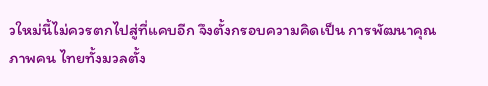วใหม่นี้ไม่ควรตกไปสู่ที่แคบอีก จึงตั้งกรอบความคิดเป็น การพัฒนาคุณภาพคน ไทยทั้งมวลตั้ง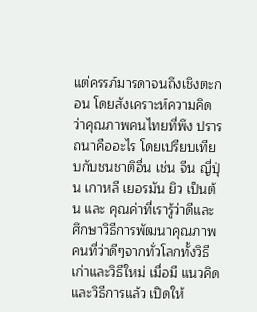แต่ครรภ์มารดาจนถึงเชิงตะกอน โดยสังเคราะห์ความคิดว่าคุณภาพคนไทยที่พึง ปรารถนาคืออะไร โดยเปรียบเทียบกับชนชาติอื่น เช่น จีน ญี่ปุ่น เกาหลี เยอรมัน ยิว เป็นต้น และ คุณค่าที่เรารู้ว่าดีและศึกษาวิธีการพัฒนาคุณภาพคนที่ว่าดีๆจากทั่วโลกทั้งวิธีเก่าและวิธีใหม่ เมื่อมี แนวคิดและวิธีการแล้ว เปิดให้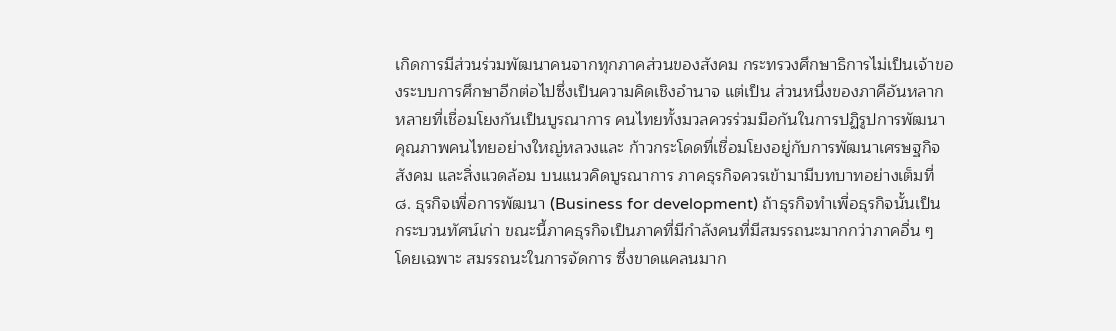เกิดการมีส่วนร่วมพัฒนาคนจากทุกภาคส่วนของสังคม กระทรวงศึกษาธิการไม่เป็นเจ้าของระบบการศึกษาอีกต่อไปซึ่งเป็นความคิดเชิงอำนาจ แต่เป็น ส่วนหนึ่งของภาคีอันหลากหลายที่เชื่อมโยงกันเป็นบูรณาการ คนไทยทั้งมวลควรร่วมมือกันในการปฏิรูปการพัฒนาคุณภาพคนไทยอย่างใหญ่หลวงและ ก้าวกระโดดที่เชื่อมโยงอยู่กับการพัฒนาเศรษฐกิจ สังคม และสิ่งแวดล้อม บนแนวคิดบูรณาการ ภาคธุรกิจควรเข้ามามีบทบาทอย่างเต็มที่ ๘. ธุรกิจเพื่อการพัฒนา (Business for development) ถ้าธุรกิจทำเพื่อธุรกิจนั้นเป็น กระบวนทัศน์เก่า ขณะนี้ภาคธุรกิจเป็นภาคที่มีกำลังคนที่มีสมรรถนะมากกว่าภาคอื่น ๆ โดยเฉพาะ สมรรถนะในการจัดการ ซึ่งขาดแคลนมาก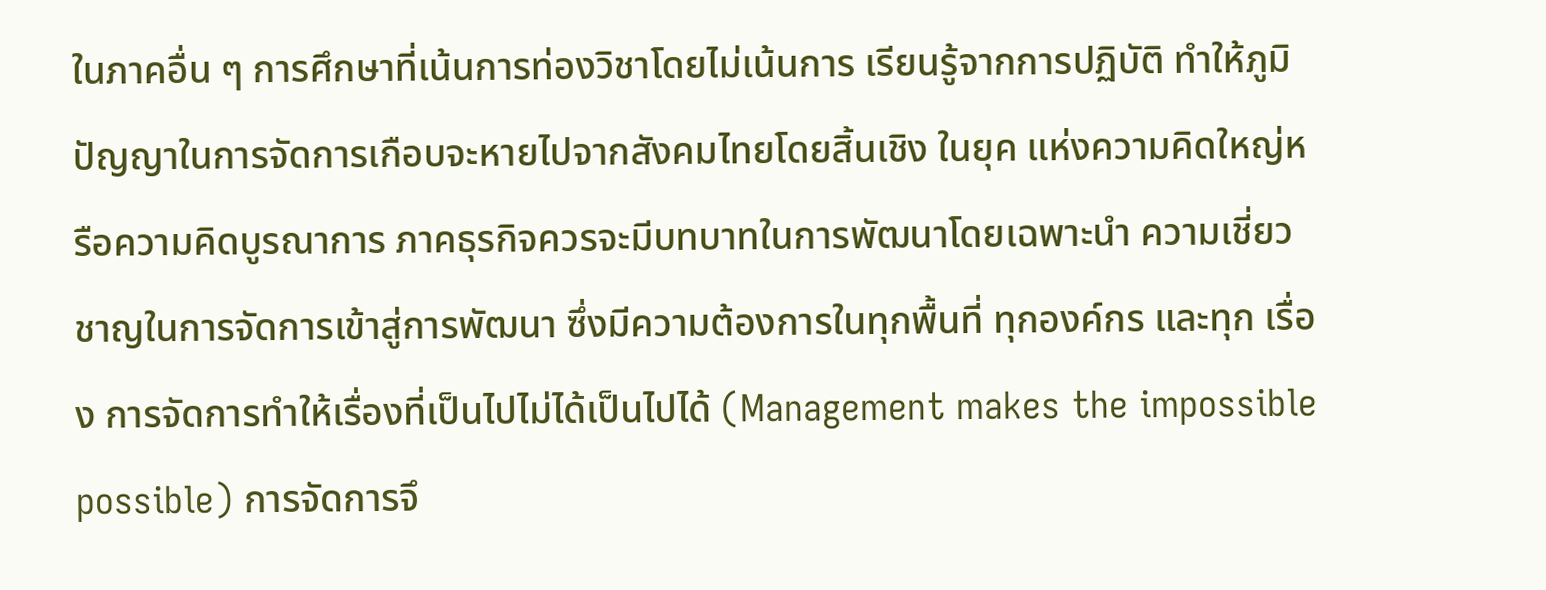ในภาคอื่น ๆ การศึกษาที่เน้นการท่องวิชาโดยไม่เน้นการ เรียนรู้จากการปฏิบัติ ทำให้ภูมิปัญญาในการจัดการเกือบจะหายไปจากสังคมไทยโดยสิ้นเชิง ในยุค แห่งความคิดใหญ่หรือความคิดบูรณาการ ภาคธุรกิจควรจะมีบทบาทในการพัฒนาโดยเฉพาะนำ ความเชี่ยวชาญในการจัดการเข้าสู่การพัฒนา ซึ่งมีความต้องการในทุกพื้นที่ ทุกองค์กร และทุก เรื่อง การจัดการทำให้เรื่องที่เป็นไปไม่ได้เป็นไปได้ (Management makes the impossible possible) การจัดการจึ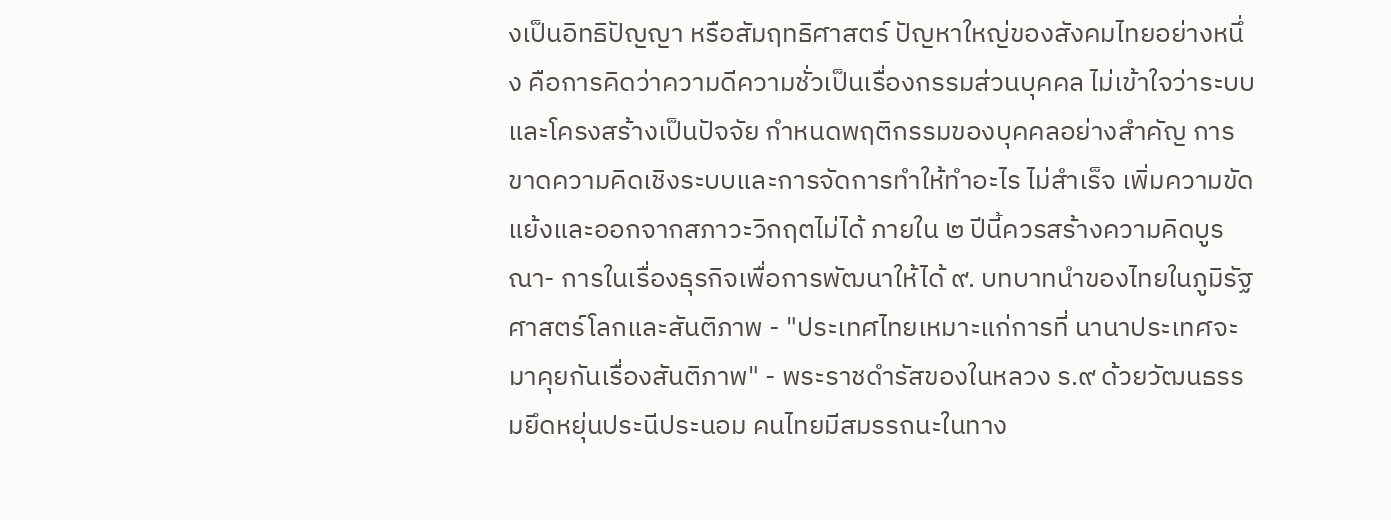งเป็นอิทธิปัญญา หรือสัมฤทธิศาสตร์ ปัญหาใหญ่ของสังคมไทยอย่างหนึ่ง คือการคิดว่าความดีความชั่วเป็นเรื่องกรรมส่วนบุคคล ไม่เข้าใจว่าระบบและโครงสร้างเป็นปัจจัย กำหนดพฤติกรรมของบุคคลอย่างสำคัญ การขาดความคิดเชิงระบบและการจัดการทำให้ทำอะไร ไม่สำเร็จ เพิ่มความขัดแย้งและออกจากสภาวะวิกฤตไม่ได้ ภายใน ๒ ปีนี้ควรสร้างความคิดบูรณา- การในเรื่องธุรกิจเพื่อการพัฒนาให้ได้ ๙. บทบาทนำของไทยในภูมิรัฐศาสตร์โลกและสันติภาพ - "ประเทศไทยเหมาะแก่การที่ นานาประเทศจะมาคุยกันเรื่องสันติภาพ" - พระราชดำรัสของในหลวง ร.๙ ด้วยวัฒนธรรมยึดหยุ่นประนีประนอม คนไทยมีสมรรถนะในทาง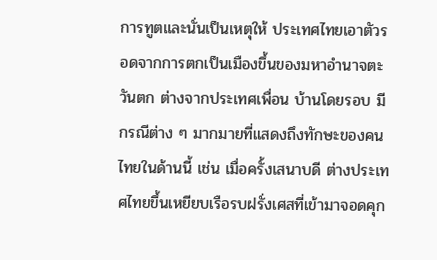การทูตและนั่นเป็นเหตุให้ ประเทศไทยเอาตัวรอดจากการตกเป็นเมืองขึ้นของมหาอำนาจตะวันตก ต่างจากประเทศเพื่อน บ้านโดยรอบ มีกรณีต่าง ๆ มากมายที่แสดงถึงทักษะของคนไทยในด้านนี้ เช่น เมื่อครั้งเสนาบดี ต่างประเทศไทยขึ้นเหยียบเรือรบฝรั่งเศสที่เข้ามาจอดคุก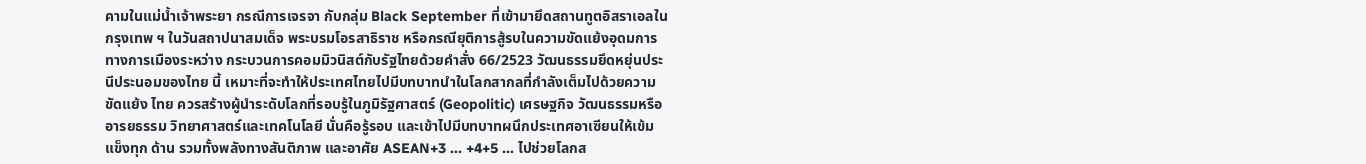คามในแม่น้ำเจ้าพระยา กรณีการเจรจา กับกลุ่ม Black September ที่เข้ามายึดสถานทูตอิสราเอลในกรุงเทพ ฯ ในวันสถาปนาสมเด็จ พระบรมโอรสาธิราช หรือกรณียุติการสู้รบในความขัดแย้งอุดมการทางการเมืองระหว่าง กระบวนการคอมมิวนิสต์กับรัฐไทยด้วยคำสั่ง 66/2523 วัฒนธรรมยึดหยุ่นประนีประนอมของไทย นี้ เหมาะที่จะทำให้ประเทศไทยไปมีบทบาทนำในโลกสากลที่กำลังเต็มไปด้วยความขัดแย้ง ไทย ควรสร้างผู้นำระดับโลกที่รอบรู้ในภูมิรัฐศาสตร์ (Geopolitic) เศรษฐกิจ วัฒนธรรมหรืออารยธรรม วิทยาศาสตร์และเทคโนโลยี นั่นคือรู้รอบ และเข้าไปมีบทบาทผนึกประเทศอาเซียนให้เข้มแข็งทุก ด้าน รวมทั้งพลังทางสันติภาพ และอาศัย ASEAN+3 ... +4+5 ... ไปช่วยโลกส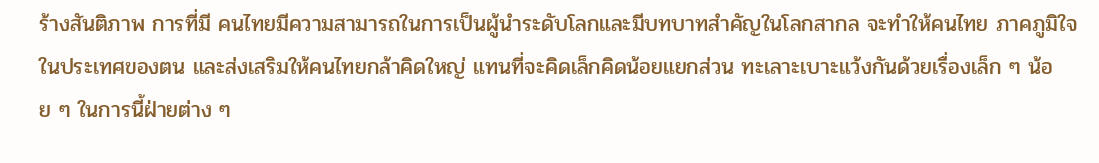ร้างสันติภาพ การที่มี คนไทยมีความสามารถในการเป็นผู้นำระดับโลกและมีบทบาทสำคัญในโลกสากล จะทำให้คนไทย ภาคภูมิใจในประเทศของตน และส่งเสริมให้คนไทยกล้าคิดใหญ่ แทนที่จะคิดเล็กคิดน้อยแยกส่วน ทะเลาะเบาะแว้งกันด้วยเรื่องเล็ก ๆ น้อย ๆ ในการนี้ฝ่ายต่าง ๆ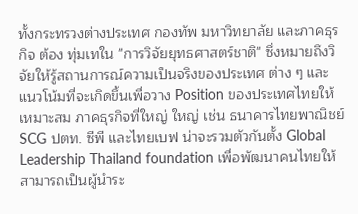ทั้งกระทรวงต่างประเทศ กองทัพ มหาวิทยาลัย และภาคธุรกิจ ต้อง ทุ่มเทใน "การวิจัยยุทธศาสตร์ชาติ" ซึ่งหมายถึงวิจัยให้รู้สถานการณ์ความเป็นจริงของประเทศ ต่าง ๆ และแนวโน้มที่จะเกิดขึ้นเพื่อวาง Position ของประเทศไทยให้เหมาะสม ภาคธุรกิจที่ใหญ่ ใหญ่ เช่น ธนาคารไทยพาณิชย์ SCG ปตท. ซีพี และไทยเบฟ น่าจะรวมตัวกันตั้ง Global Leadership Thailand foundation เพื่อพัฒนาคนไทยให้สามารถเป็นผู้นำระ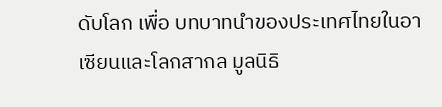ดับโลก เพื่อ บทบาทนำของประเทศไทยในอาเซียนและโลกสากล มูลนิธิ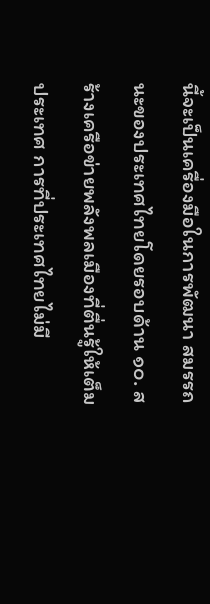นี้จะเป็นเครื่องมือในการพัฒนา สมรรถนะของประเทศไทยโดยรอบด้าน ๑๐. สร้างเครือข่ายพลังพลเมืองที่ตื่นรู้ให้เต็มประเทศ การที่ประเทศไทยไม่มี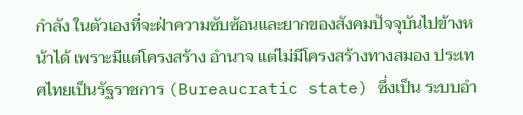กำลัง ในตัวเองที่จะฝ่าความซับซ้อนและยากของสังคมปัจจุบันไปข้างหน้าได้ เพราะมีแต่โครงสร้าง อำนาจ แต่ไม่มีโครงสร้างทางสมอง ประเทศไทยเป็นรัฐราชการ (Bureaucratic state) ซึ่งเป็น ระบบอำ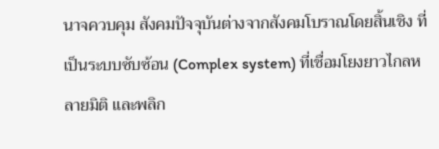นาจควบคุม สังคมปัจจุบันต่างจากสังคมโบราณโดยสิ้นเชิง ที่เป็นระบบซับซ้อน (Complex system) ที่เชื่อมโยงยาวไกลหลายมิติ และพลิก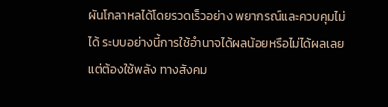ผันโกลาหลได้โดยรวดเร็วอย่าง พยากรณ์และควบคุมไม่ได้ ระบบอย่างนี้การใช้อำนาจได้ผลน้อยหรือไม่ได้ผลเลย แต่ต้องใช้พลัง ทางสังคม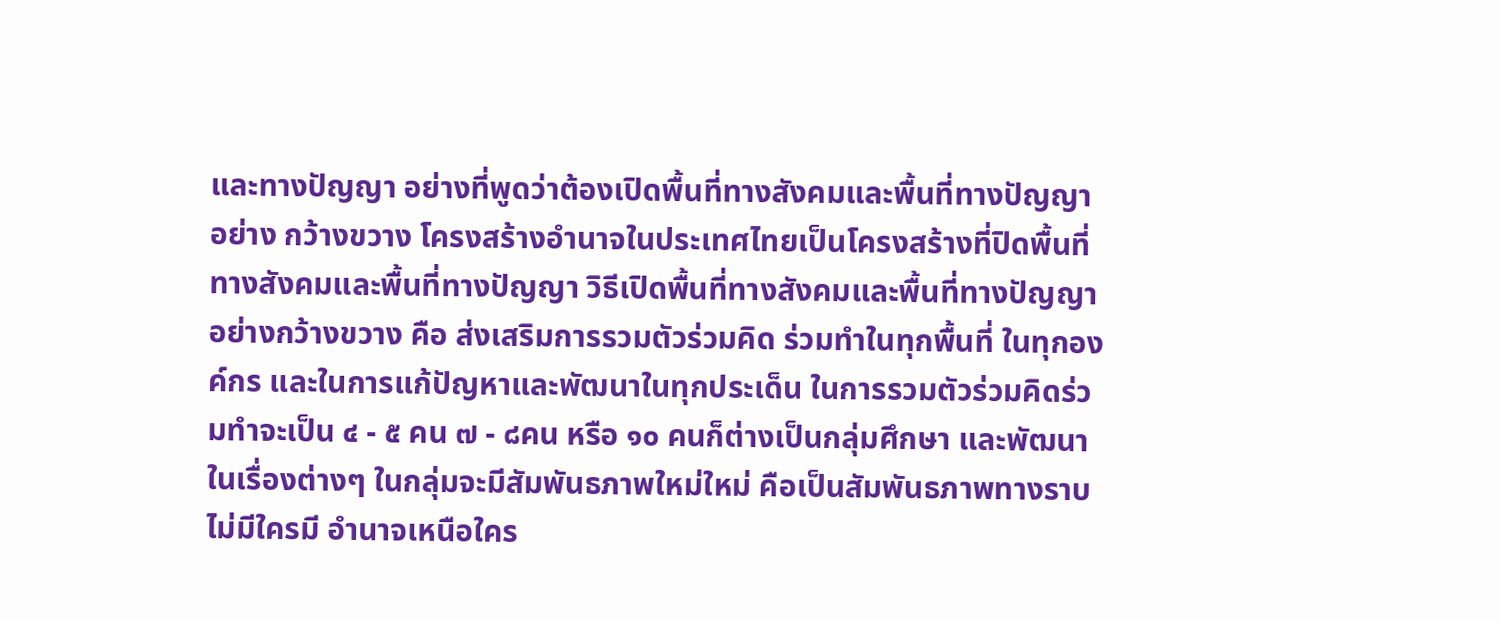และทางปัญญา อย่างที่พูดว่าต้องเปิดพื้นที่ทางสังคมและพื้นที่ทางปัญญาอย่าง กว้างขวาง โครงสร้างอำนาจในประเทศไทยเป็นโครงสร้างที่ปิดพื้นที่ทางสังคมและพื้นที่ทางปัญญา วิธีเปิดพื้นที่ทางสังคมและพื้นที่ทางปัญญาอย่างกว้างขวาง คือ ส่งเสริมการรวมตัวร่วมคิด ร่วมทำในทุกพื้นที่ ในทุกองค์กร และในการแก้ปัญหาและพัฒนาในทุกประเด็น ในการรวมตัวร่วมคิดร่วมทำจะเป็น ๔ - ๕ คน ๗ - ๘คน หรือ ๑๐ คนก็ต่างเป็นกลุ่มศึกษา และพัฒนาในเรื่องต่างๆ ในกลุ่มจะมีสัมพันธภาพใหม่ใหม่ คือเป็นสัมพันธภาพทางราบ ไม่มีใครมี อำนาจเหนือใคร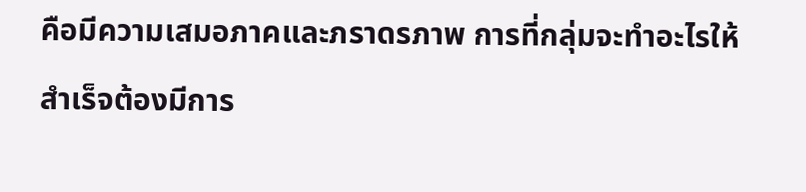คือมีความเสมอภาคและภราดรภาพ การที่กลุ่มจะทำอะไรให้สำเร็จต้องมีการ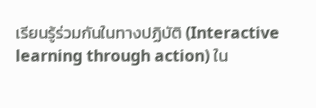เรียนรู้ร่วมกันในทางปฏิบัติ (Interactive learning through action) ใน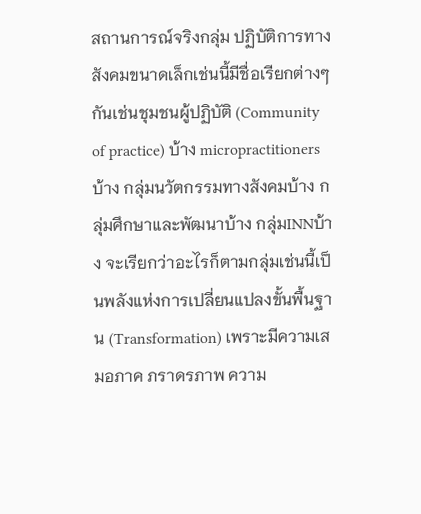สถานการณ์จริงกลุ่ม ปฏิบัติการทางสังคมขนาดเล็กเช่นนี้มีชื่อเรียกต่างๆกันเช่นชุมชนผู้ปฏิบัติ (Community of practice) บ้าง micropractitionersบ้าง กลุ่มนวัตกรรมทางสังคมบ้าง กลุ่มศึกษาและพัฒนาบ้าง กลุ่มINNบ้าง จะเรียกว่าอะไรก็ตามกลุ่มเช่นนี้เป็นพลังแห่งการเปลี่ยนแปลงขั้นพื้นฐาน (Transformation) เพราะมีความเสมอภาค ภราดรภาพ ความ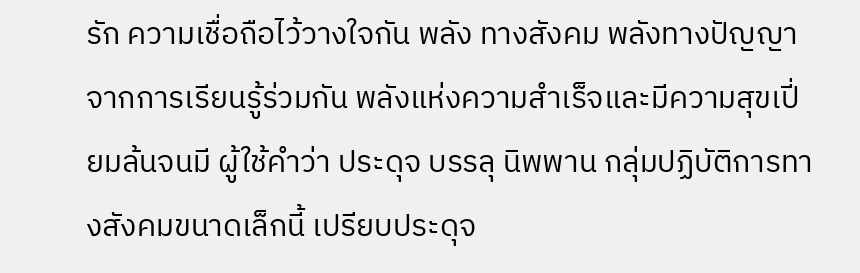รัก ความเชื่อถือไว้วางใจกัน พลัง ทางสังคม พลังทางปัญญาจากการเรียนรู้ร่วมกัน พลังแห่งความสำเร็จและมีความสุขเปี่ยมล้นจนมี ผู้ใช้คำว่า ประดุจ บรรลุ นิพพาน กลุ่มปฏิบัติการทางสังคมขนาดเล็กนี้ เปรียบประดุจ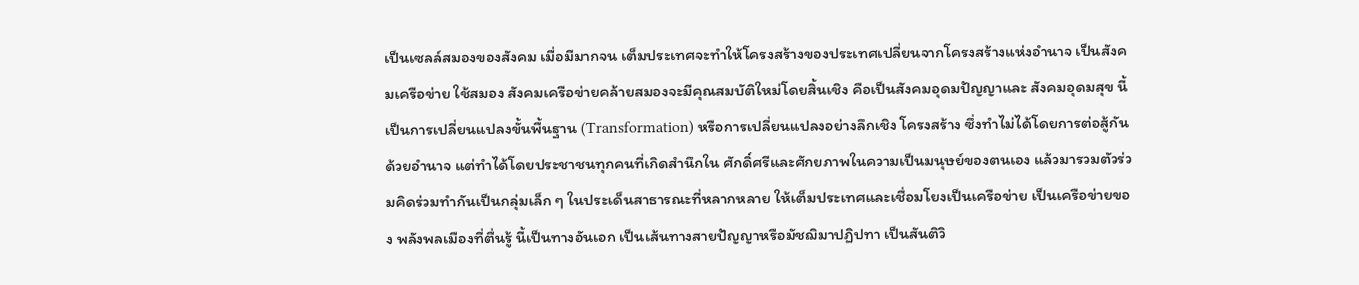เป็นเซลล์สมองของสังคม เมื่อมีมากจน เต็มประเทศจะทำให้โครงสร้างของประเทศเปลี่ยนจากโครงสร้างแห่งอำนาจ เป็นสังคมเครือข่าย ใช้สมอง สังคมเครือข่ายคล้ายสมองจะมีคุณสมบัติใหม่โดยสิ้นเชิง คือเป็นสังคมอุดมปัญญาและ สังคมอุดมสุข นี้เป็นการเปลี่ยนแปลงขั้นพื้นฐาน (Transformation) หรือการเปลี่ยนแปลงอย่างลึกเชิง โครงสร้าง ซึ่งทำไม่ได้โดยการต่อสู้กันด้วยอำนาจ แต่ทำได้โดยประชาชนทุกคนที่เกิดสำนึกใน ศักดิ์ศรีและศักยภาพในความเป็นมนุษย์ของตนเอง แล้วมารวมตัวร่วมคิดร่วมทำกันเป็นกลุ่มเล็ก ๆ ในประเด็นสาธารณะที่หลากหลาย ให้เต็มประเทศและเชื่อมโยงเป็นเครือข่าย เป็นเครือข่ายของ พลังพลเมืองที่ตื่นรู้ นี้เป็นทางอันเอก เป็นเส้นทางสายปัญญาหรือมัชฌิมาปฏิปทา เป็นสันติวิ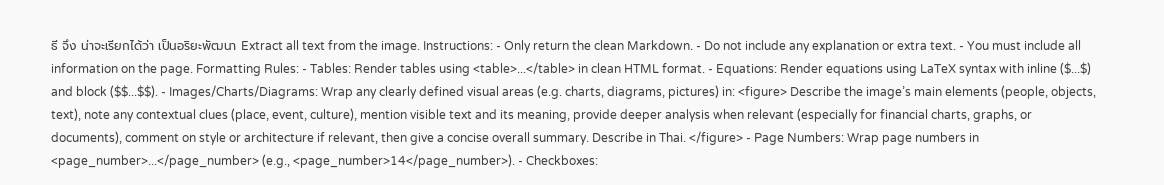ธี จึง น่าจะเรียกได้ว่า เป็นอริยะพัฒนา Extract all text from the image. Instructions: - Only return the clean Markdown. - Do not include any explanation or extra text. - You must include all information on the page. Formatting Rules: - Tables: Render tables using <table>...</table> in clean HTML format. - Equations: Render equations using LaTeX syntax with inline ($...$) and block ($$...$$). - Images/Charts/Diagrams: Wrap any clearly defined visual areas (e.g. charts, diagrams, pictures) in: <figure> Describe the image’s main elements (people, objects, text), note any contextual clues (place, event, culture), mention visible text and its meaning, provide deeper analysis when relevant (especially for financial charts, graphs, or documents), comment on style or architecture if relevant, then give a concise overall summary. Describe in Thai. </figure> - Page Numbers: Wrap page numbers in <page_number>...</page_number> (e.g., <page_number>14</page_number>). - Checkboxes: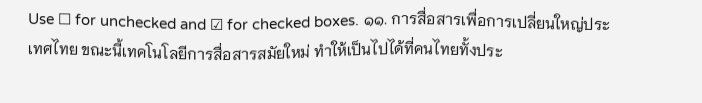Use ☐ for unchecked and ☑ for checked boxes. ๑๑. การสื่อสารเพื่อการเปลี่ยนใหญ่ประเทศไทย ขณะนี้เทคโนโลยีการสื่อสารสมัยใหม่ ทำให้เป็นไปได้ที่คนไทยทั้งประ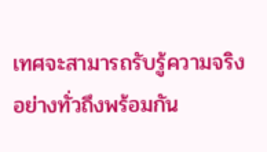เทศจะสามารถรับรู้ความจริงอย่างทั่วถึงพร้อมกัน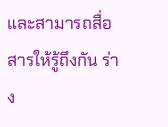และสามารถสื่อสารให้รู้ถึงกัน ร่าง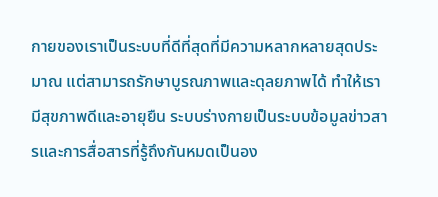กายของเราเป็นระบบที่ดีที่สุดที่มีความหลากหลายสุดประมาณ แต่สามารถรักษาบูรณภาพและดุลยภาพได้ ทำให้เรามีสุขภาพดีและอายุยืน ระบบร่างกายเป็นระบบข้อมูลข่าวสารและการสื่อสารที่รู้ถึงกันหมดเป็นอง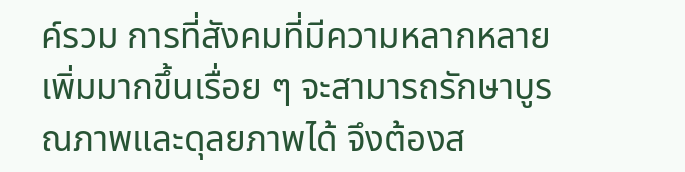ค์รวม การที่สังคมที่มีความหลากหลายเพิ่มมากขึ้นเรื่อย ๆ จะสามารถรักษาบูรณภาพและดุลยภาพได้ จึงต้องส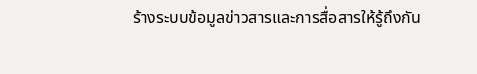ร้างระบบข้อมูลข่าวสารและการสื่อสารให้รู้ถึงกัน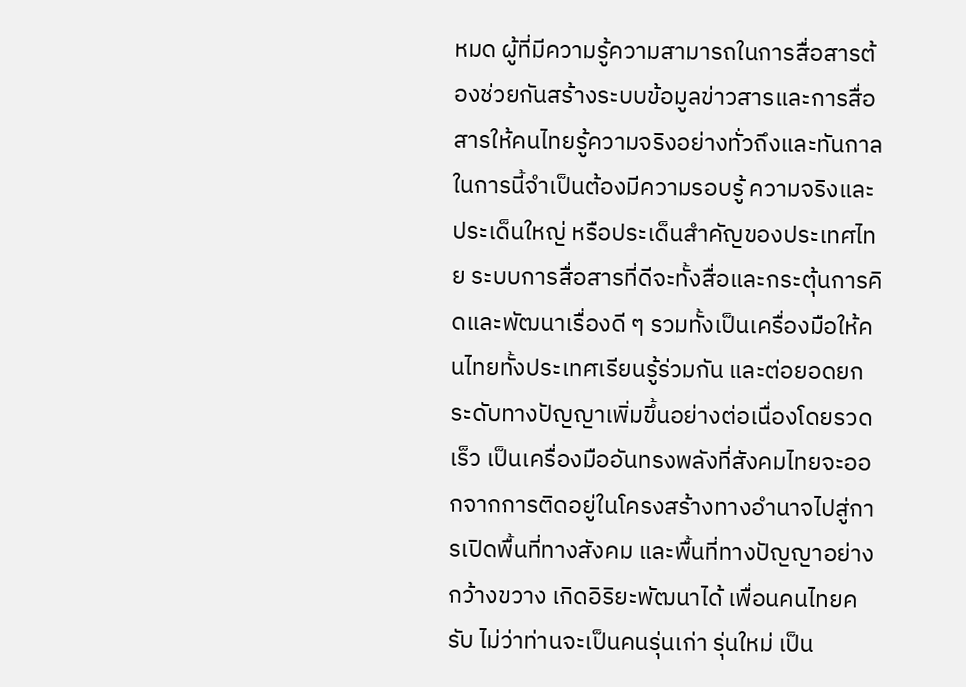หมด ผู้ที่มีความรู้ความสามารถในการสื่อสารต้องช่วยกันสร้างระบบข้อมูลข่าวสารและการสื่อสารให้คนไทยรู้ความจริงอย่างทั่วถึงและทันกาล ในการนี้จำเป็นต้องมีความรอบรู้ ความจริงและประเด็นใหญ่ หรือประเด็นสำคัญของประเทศไทย ระบบการสื่อสารที่ดีจะทั้งสื่อและกระตุ้นการคิดและพัฒนาเรื่องดี ๆ รวมทั้งเป็นเครื่องมือให้คนไทยทั้งประเทศเรียนรู้ร่วมกัน และต่อยอดยกระดับทางปัญญาเพิ่มขึ้นอย่างต่อเนื่องโดยรวดเร็ว เป็นเครื่องมืออันทรงพลังที่สังคมไทยจะออกจากการติดอยู่ในโครงสร้างทางอำนาจไปสู่การเปิดพื้นที่ทางสังคม และพื้นที่ทางปัญญาอย่างกว้างขวาง เกิดอิริยะพัฒนาได้ เพื่อนคนไทยครับ ไม่ว่าท่านจะเป็นคนรุ่นเก่า รุ่นใหม่ เป็น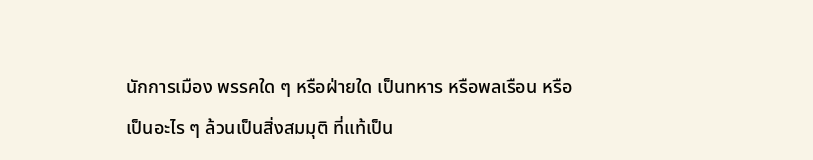นักการเมือง พรรคใด ๆ หรือฝ่ายใด เป็นทหาร หรือพลเรือน หรือเป็นอะไร ๆ ล้วนเป็นสิ่งสมมุติ ที่แท้เป็น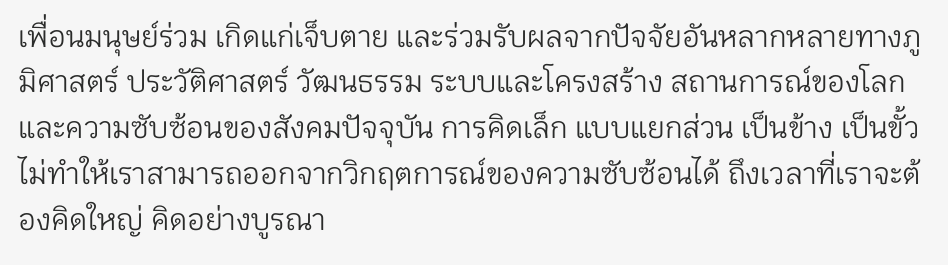เพื่อนมนุษย์ร่วม เกิดแก่เจ็บตาย และร่วมรับผลจากปัจจัยอันหลากหลายทางภูมิศาสตร์ ประวัติศาสตร์ วัฒนธรรม ระบบและโครงสร้าง สถานการณ์ของโลก และความซับซ้อนของสังคมปัจจุบัน การคิดเล็ก แบบแยกส่วน เป็นข้าง เป็นขั้ว ไม่ทำให้เราสามารถออกจากวิกฤตการณ์ของความซับซ้อนได้ ถึงเวลาที่เราจะต้องคิดใหญ่ คิดอย่างบูรณา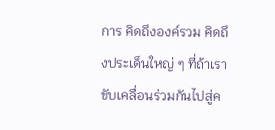การ คิดถึงองค์รวม คิดถึงประเด็นใหญ่ ๆ ที่ถ้าเราขับเคลื่อนร่วมกันไปสู่ค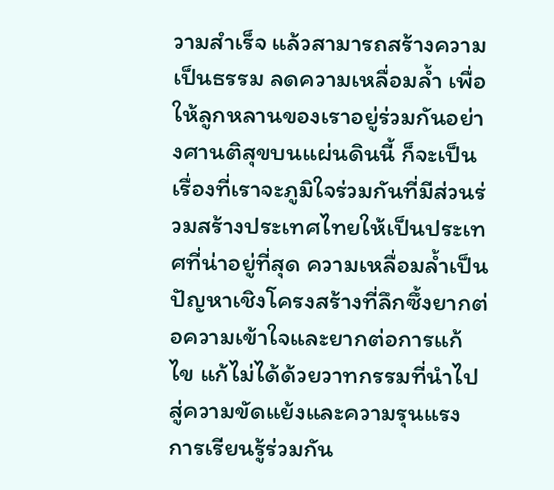วามสำเร็จ แล้วสามารถสร้างความเป็นธรรม ลดความเหลื่อมล้ำ เพื่อให้ลูกหลานของเราอยู่ร่วมกันอย่างศานติสุขบนแผ่นดินนี้ ก็จะเป็นเรื่องที่เราจะภูมิใจร่วมกันที่มีส่วนร่วมสร้างประเทศไทยให้เป็นประเทศที่น่าอยู่ที่สุด ความเหลื่อมล้ำเป็นปัญหาเชิงโครงสร้างที่ลึกซึ้งยากต่อความเข้าใจและยากต่อการแก้ไข แก้ไม่ได้ด้วยวาทกรรมที่นำไปสู่ความขัดแย้งและความรุนแรง การเรียนรู้ร่วมกัน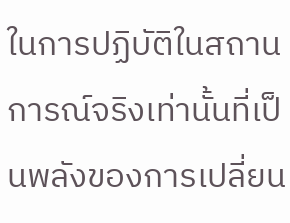ในการปฏิบัติในสถานการณ์จริงเท่านั้นที่เป็นพลังของการเปลี่ยน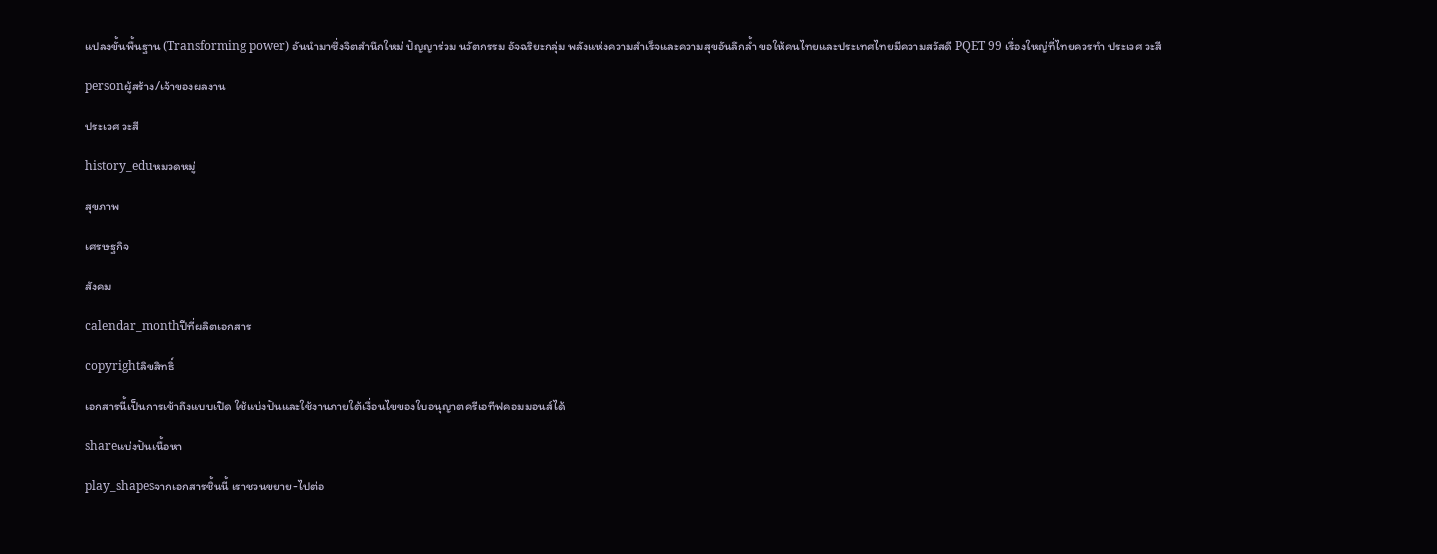แปลงขั้นพื้นฐาน (Transforming power) อันนำมาซึ่งจิตสำนึกใหม่ ปัญญาร่วม นวัตกรรม อัจฉริยะกลุ่ม พลังแห่งความสำเร็จและความสุขอันลึกล้ำ ขอให้คนไทยและประเทศไทยมีความสวัสดี PQET 99 เรื่องใหญ่ที่ไทยควรทำ ประเวศ วะสี

personผู้สร้าง/เจ้าของผลงาน

ประเวศ วะสี

history_eduหมวดหมู่

สุขภาพ

เศรษฐกิจ

สังคม

calendar_monthปีที่ผลิตเอกสาร

copyrightลิขสิทธิ์

เอกสารนี้เป็นการเข้าถึงแบบเปิด ใช้แบ่งปันและใช้งานภายใต้เงื่อนไขของใบอนุญาตครีเอทีฟคอมมอนส์ได้

shareแบ่งปันเนื้อหา

play_shapesจากเอกสารชิ้นนี้ เราชวนขยาย-ไปต่อ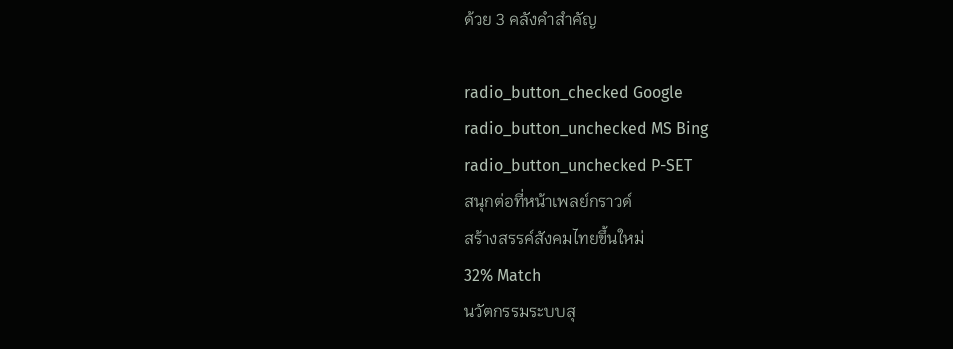ด้วย 3 คลังคำสำคัญ

radio_button_checked Google
radio_button_unchecked MS Bing
radio_button_unchecked P-SET
สนุกต่อที่หน้าเพลย์กราวด์
สร้างสรรค์สังคมไทยขึ้นใหม่
32% Match
นวัตกรรมระบบสุ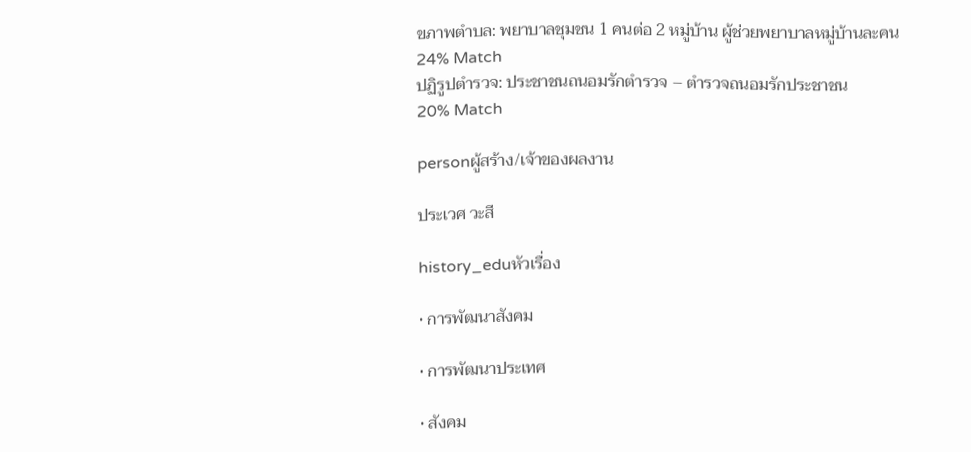ขภาพตำบล: พยาบาลชุมชน 1 คนต่อ 2 หมู่บ้าน ผู้ช่วยพยาบาลหมู่บ้านละคน
24% Match
ปฏิรูปตำรวจ: ประชาชนถนอมรักตำรวจ – ตำรวจถนอมรักประชาชน
20% Match

personผู้สร้าง/เจ้าของผลงาน

ประเวศ วะสี

history_eduหัวเรื่อง

• การพัฒนาสังคม

• การพัฒนาประเทศ

• สังคม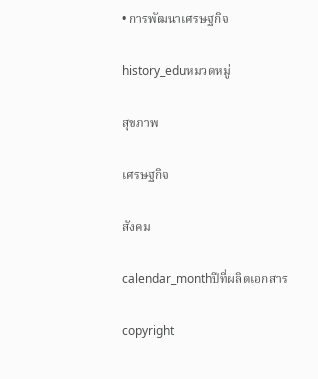• การพัฒนาเศรษฐกิจ

history_eduหมวดหมู่

สุขภาพ

เศรษฐกิจ

สังคม

calendar_monthปีที่ผลิตเอกสาร

copyright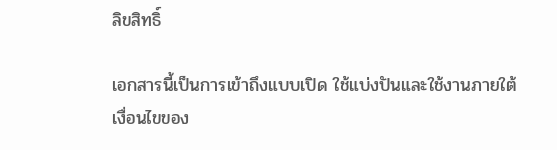ลิขสิทธิ์

เอกสารนี้เป็นการเข้าถึงแบบเปิด ใช้แบ่งปันและใช้งานภายใต้เงื่อนไขของ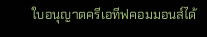ใบอนุญาตครีเอทีฟคอมมอนส์ได้